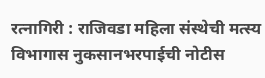रत्नागिरी : राजिवडा महिला संस्थेची मत्स्य विभागास नुकसानभरपाईची नोटीस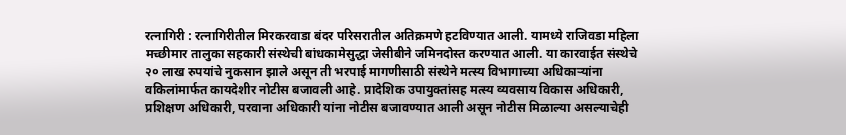रत्नागिरी : रत्नागिरीतील मिरकरवाडा बंदर परिसरातील अतिक्रमणे हटविण्यात आली. यामध्ये राजिवडा महिला मच्छीमार तालुका सहकारी संस्थेची बांधकामेसुद्धा जेसीबीने जमिनदोस्त करण्यात आली. या कारवाईत संस्थेचे २० लाख रुपयांचे नुकसान झाले असून ती भरपाई मागणीसाठी संस्थेने मत्स्य विभागाच्या अधिकाऱ्यांना वकिलांमार्फत कायदेशीर नोटीस बजावली आहे. प्रादेशिक उपायुक्तांसह मत्स्य व्यवसाय विकास अधिकारी, प्रशिक्षण अधिकारी, परवाना अधिकारी यांना नोटीस बजावण्यात आली असून नोटीस मिळाल्या असल्याचेही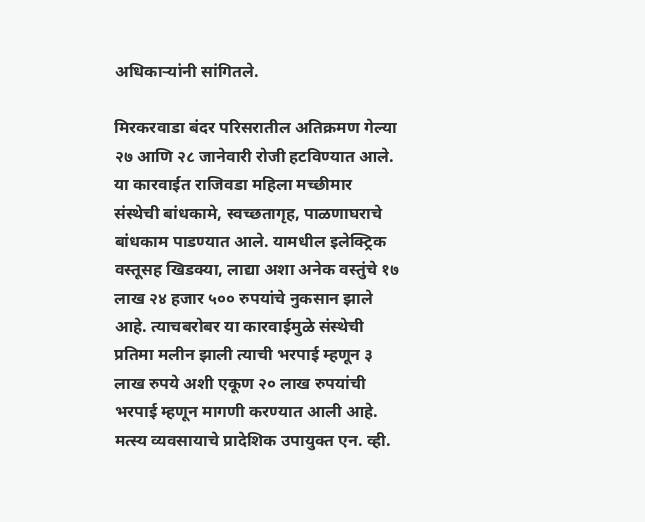अधिकाऱ्यांनी सांगितले.

मिरकरवाडा बंदर परिसरातील अतिक्रमण गेल्या २७ आणि २८ जानेवारी रोजी हटविण्यात आले. या कारवाईत राजिवडा महिला मच्छीमार संस्थेची बांधकामे, स्वच्छतागृह, पाळणाघराचे बांधकाम पाडण्यात आले. यामधील इलेक्ट्रिक वस्तूसह खिडक्या, लाद्या अशा अनेक वस्तुंचे १७ लाख २४ हजार ५०० रुपयांचे नुकसान झाले आहे. त्याचबरोबर या कारवाईमुळे संस्थेची प्रतिमा मलीन झाली त्याची भरपाई म्हणून ३ लाख रुपये अशी एकूण २० लाख रुपयांची भरपाई म्हणून मागणी करण्यात आली आहे. मत्स्य व्यवसायाचे प्रादेशिक उपायुक्त एन. व्ही.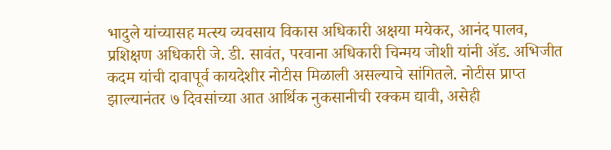भादुले यांच्यासह मत्स्य व्यवसाय विकास अधिकारी अक्षया मयेकर, आनंद पालव, प्रशिक्षण अधिकारी जे. डी. सावंत, परवाना अधिकारी चिन्मय जोशी यांनी ॲड. अभिजीत कदम यांची दावापूर्व कायदेशीर नोटीस मिळाली असल्याचे सांगितले. नोटीस प्राप्त झाल्यानंतर ७ दिवसांच्या आत आर्थिक नुकसानीची रक्कम द्यावी, असेही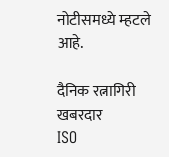नोटीसमध्ये म्हटले आहे.

दैनिक रत्नागिरी खबरदार
ISO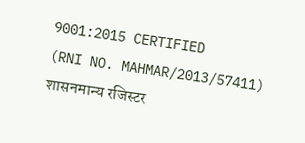9001:2015 CERTIFIED
(RNI NO. MAHMAR/2013/57411)
शासनमान्य रजिस्टर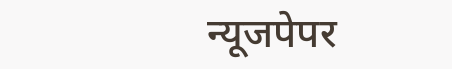न्यूजपेपर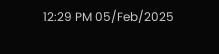12:29 PM 05/Feb/2025